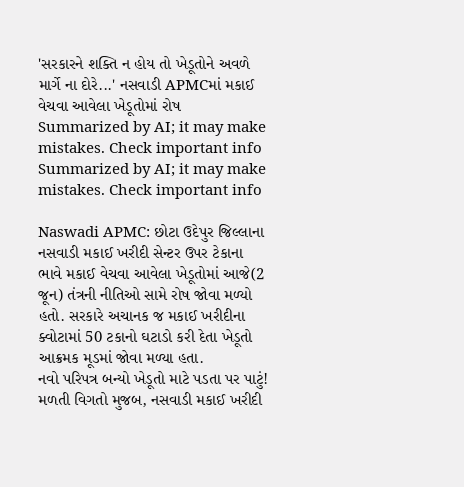'સરકારને શક્તિ ન હોય તો ખેડૂતોને અવળે માર્ગે ના દોરે...' નસવાડી APMCમાં મકાઈ વેચવા આવેલા ખેડૂતોમાં રોષ
Summarized by AI; it may make mistakes. Check important info
Summarized by AI; it may make mistakes. Check important info

Naswadi APMC: છોટા ઉદેપુર જિલ્લાના નસવાડી મકાઈ ખરીદી સેન્ટર ઉપર ટેકાના ભાવે મકાઈ વેચવા આવેલા ખેડૂતોમાં આજે(2 જૂન) તંત્રની નીતિઓ સામે રોષ જોવા મળ્યો હતો. સરકારે અચાનક જ મકાઈ ખરીદીના ક્વોટામાં 50 ટકાનો ઘટાડો કરી દેતા ખેડૂતો આક્રમક મૂડમાં જોવા મળ્યા હતા.
નવો પરિપત્ર બન્યો ખેડૂતો માટે પડતા પર પાટું!
મળતી વિગતો મુજબ, નસવાડી મકાઈ ખરીદી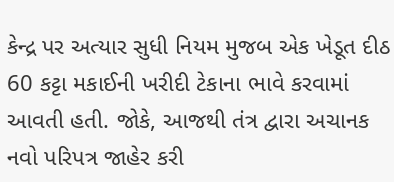કેન્દ્ર પર અત્યાર સુધી નિયમ મુજબ એક ખેડૂત દીઠ 60 કટ્ટા મકાઈની ખરીદી ટેકાના ભાવે કરવામાં આવતી હતી. જોકે, આજથી તંત્ર દ્વારા અચાનક નવો પરિપત્ર જાહેર કરી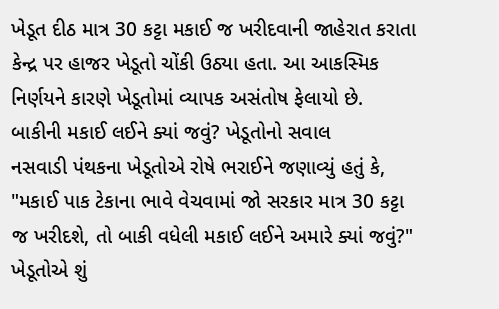ખેડૂત દીઠ માત્ર 30 કટ્ટા મકાઈ જ ખરીદવાની જાહેરાત કરાતા કેન્દ્ર પર હાજર ખેડૂતો ચોંકી ઉઠ્યા હતા. આ આકસ્મિક નિર્ણયને કારણે ખેડૂતોમાં વ્યાપક અસંતોષ ફેલાયો છે.
બાકીની મકાઈ લઈને ક્યાં જવું? ખેડૂતોનો સવાલ
નસવાડી પંથકના ખેડૂતોએ રોષે ભરાઈને જણાવ્યું હતું કે, "મકાઈ પાક ટેકાના ભાવે વેચવામાં જો સરકાર માત્ર 30 કટ્ટા જ ખરીદશે, તો બાકી વધેલી મકાઈ લઈને અમારે ક્યાં જવું?"
ખેડૂતોએ શું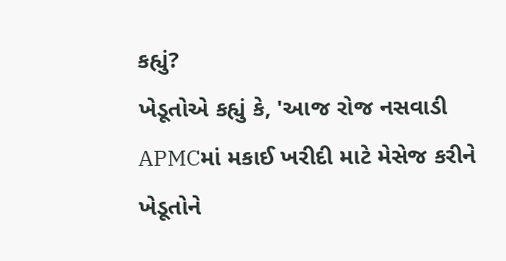કહ્યું?
ખેડૂતોએ કહ્યું કે, 'આજ રોજ નસવાડી APMCમાં મકાઈ ખરીદી માટે મેસેજ કરીને ખેડૂતોને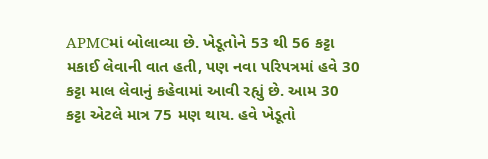APMCમાં બોલાવ્યા છે. ખેડૂતોને 53 થી 56 કટ્ટા મકાઈ લેવાની વાત હતી, પણ નવા પરિપત્રમાં હવે 30 કટ્ટા માલ લેવાનું કહેવામાં આવી રહ્યું છે. આમ 30 કટ્ટા એટલે માત્ર 75 મણ થાય. હવે ખેડૂતો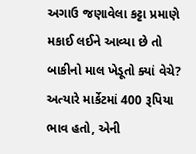અગાઉ જણાવેલા કટ્ટા પ્રમાણે મકાઈ લઈને આવ્યા છે તો બાકીનો માલ ખેડૂતો ક્યાં વેચે? અત્યારે માર્કેટમાં 400 રૂપિયા ભાવ હતો, એની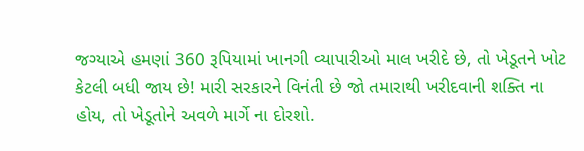જગ્યાએ હમણાં 360 રૂપિયામાં ખાનગી વ્યાપારીઓ માલ ખરીદે છે, તો ખેડૂતને ખોટ કેટલી બધી જાય છે! મારી સરકારને વિનંતી છે જો તમારાથી ખરીદવાની શક્તિ ના હોય, તો ખેડૂતોને અવળે માર્ગે ના દોરશો.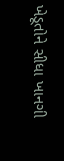ખેડૂતોને સીધા ખાનગી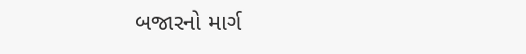બજારનો માર્ગ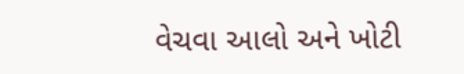વેચવા આલો અને ખોટી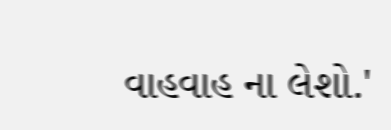વાહવાહ ના લેશો.'